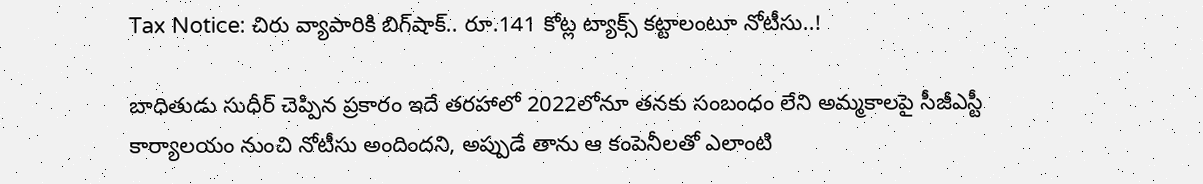Tax Notice: చిరు వ్యాపారికి బిగ్‌షాక్‌.. రూ.141 కోట్ల ట్యాక్స్ కట్టాలంటూ నోటీసు..!

బాధితుడు సుధీర్ చెప్పిన ప్రకారం ఇదే తరహాలో 2022లోనూ తనకు సంబంధం లేని అమ్మకాలపై సీజీఎస్టీ కార్యాలయం నుంచి నోటీసు అందిందని, అప్పుడే తాను ఆ కంపెనీలతో ఎలాంటి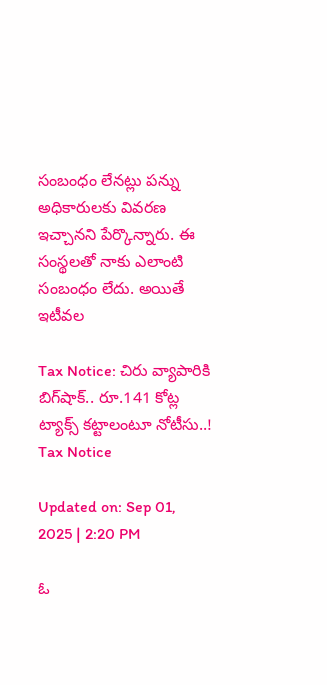సంబంధం లేనట్లు పన్ను అధికారులకు వివరణ ఇచ్చానని పేర్కొన్నారు. ఈ సంస్థలతో నాకు ఎలాంటి సంబంధం లేదు. అయితే ఇటీవల

Tax Notice: చిరు వ్యాపారికి బిగ్‌షాక్‌.. రూ.141 కోట్ల ట్యాక్స్ కట్టాలంటూ నోటీసు..!
Tax Notice

Updated on: Sep 01, 2025 | 2:20 PM

ఓ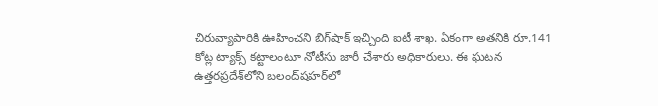చిరువ్యాపారికి ఊహించని బిగ్‌షాక్‌ ఇచ్చింది ఐటీ శాఖ. ఏకంగా అతనికి రూ.141 కోట్ల ట్యాక్స్‌ కట్టాలంటూ నోటీసు జారీ చేశారు అధికారులు. ఈ ఘటన ఉత్తరప్రదేశ్‌లోని బలంద్‌షహర్‌లో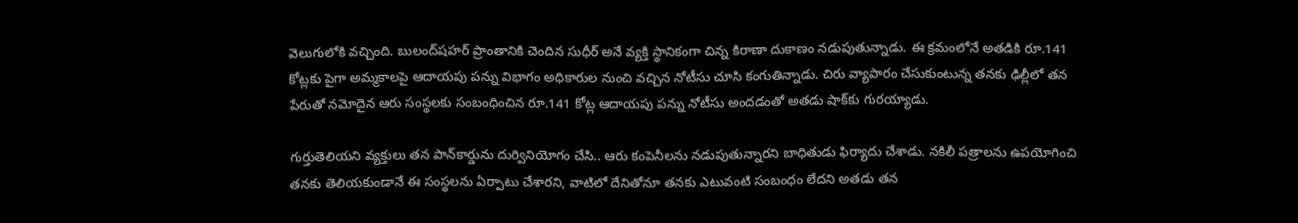వెలుగులోకి వచ్చింది. బులంద్‌షహర్‌ ప్రాంతానికి చెందిన సుధీర్‌ అనే వ్యక్తి స్థానికంగా చిన్న కిరాణా దుకాణం నడుపుతున్నాడు. ఈ క్రమంలోనే అతడికి రూ.141 కోట్లకు పైగా అమ్మకాలపై ఆదాయపు పన్ను విభాగం అధికారుల నుంచి వచ్చిన నోటీసు చూసి కంగుతిన్నాడు. చిరు వ్యాపారం చేసుకుంటున్న తనకు ఢిల్లీలో తన పేరుతో నమోదైన ఆరు సంస్థలకు సంబంధించిన రూ.141 కోట్ల ఆదాయపు పన్ను నోటీసు అందడంతో అతడు షాక్‌కు గురయ్యాడు.

గుర్తుతెలియని వ్యక్తులు తన పాన్‌కార్డును దుర్వినియోగం చేసి.. ఆరు కంపెనీలను నడుపుతున్నారని బాధితుడు ఫిర్యాదు చేశాడు. నకిలీ పత్రాలను ఉపయోగించి తనకు తెలియకుండానే ఈ సంస్థలను ఏర్పాటు చేశారని, వాటిలో దేనితోనూ తనకు ఎటువంటి సంబంధం లేదని అతడు తన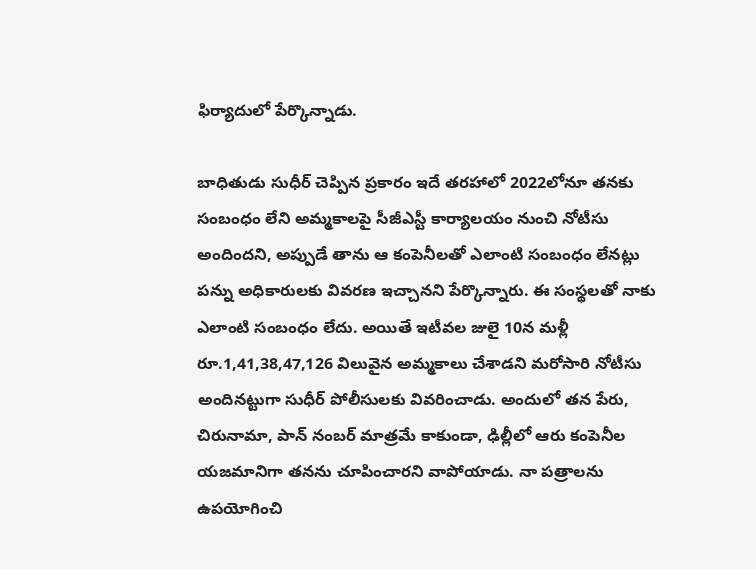ఫిర్యాదులో పేర్కొన్నాడు.

బాధితుడు సుధీర్ చెప్పిన ప్రకారం ఇదే తరహాలో 2022లోనూ తనకు సంబంధం లేని అమ్మకాలపై సీజీఎస్టీ కార్యాలయం నుంచి నోటీసు అందిందని, అప్పుడే తాను ఆ కంపెనీలతో ఎలాంటి సంబంధం లేనట్లు పన్ను అధికారులకు వివరణ ఇచ్చానని పేర్కొన్నారు. ఈ సంస్థలతో నాకు ఎలాంటి సంబంధం లేదు. అయితే ఇటీవల జులై 10న మళ్లీ రూ.1,41,38,47,126 విలువైన అమ్మకాలు చేశాడని మరోసారి నోటీసు అందినట్టుగా సుధీర్ పోలీసులకు వివరించాడు. అందులో తన పేరు, చిరునామా, పాన్ నంబర్ మాత్రమే కాకుండా, ఢిల్లీలో ఆరు కంపెనీల యజమానిగా తనను చూపించారని వాపోయాడు. నా పత్రాలను ఉపయోగించి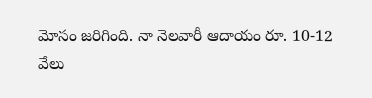మోసం జరిగింది. నా నెలవారీ ఆదాయం రూ. 10-12 వేలు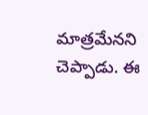మాత్రమేనని చెప్పాడు. ఈ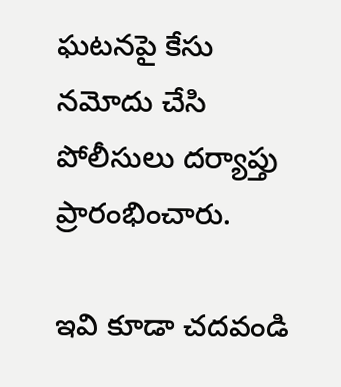ఘటనపై కేసు నమోదు చేసి పోలీసులు దర్యాప్తు ప్రారంభించారు.

ఇవి కూడా చదవండి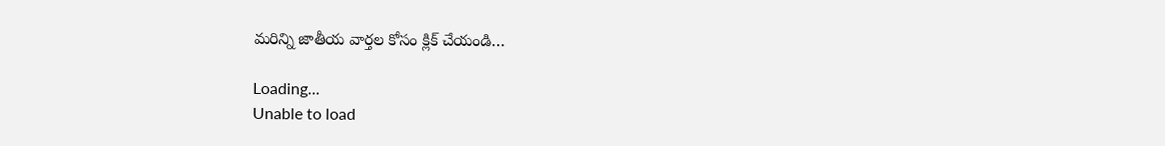మరిన్ని జాతీయ వార్తల కోసం క్లిక్ చేయండి…

Loading...
Unable to load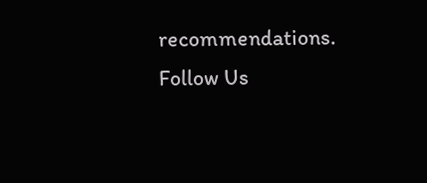recommendations.
Follow Us